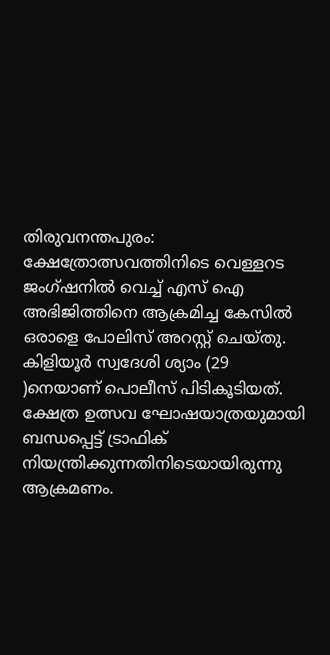തിരുവനന്തപുരം: ക്ഷേത്രോത്സവത്തിനിടെ വെള്ളറട ജംഗ്ഷനില്‍ വെച്ച് എസ് ഐ അഭിജിത്തിനെ ആക്രമിച്ച കേസില്‍ ഒരാളെ പോലിസ് അറസ്റ്റ് ചെയ്തു. കിളിയൂര്‍ സ്വദേശി ശ്യാം (29 )നെയാണ് പൊലീസ് പിടികൂടിയത്. ക്ഷേത്ര ഉത്സവ ഘോഷയാത്രയുമായി ബന്ധപ്പെട്ട് ട്രാഫിക് നിയന്ത്രിക്കുന്നതിനിടെയായിരുന്നു ആക്രമണം.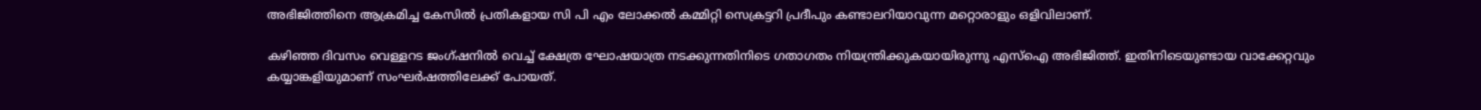അഭിജിത്തിനെ ആക്രമിച്ച കേസില്‍ പ്രതികളായ സി പി എം ലോക്കല്‍ കമ്മിറ്റി സെക്രട്ടറി പ്രദീപും കണ്ടാലറിയാവുന്ന മറ്റൊരാളും ഒളിവിലാണ്.

കഴിഞ്ഞ ദിവസം വെള്ളറട ജംഗ്ഷനില്‍ വെച്ച് ക്ഷേത്ര ഘോഷയാത്ര നടക്കുന്നതിനിടെ ഗതാഗതം നിയന്ത്രിക്കുകയായിരുന്നു എസ്‌ഐ അഭിജിത്ത്. ഇതിനിടെയുണ്ടായ വാക്കേറ്റവും കയ്യാങ്കളിയുമാണ് സംഘര്‍ഷത്തിലേക്ക് പോയത്.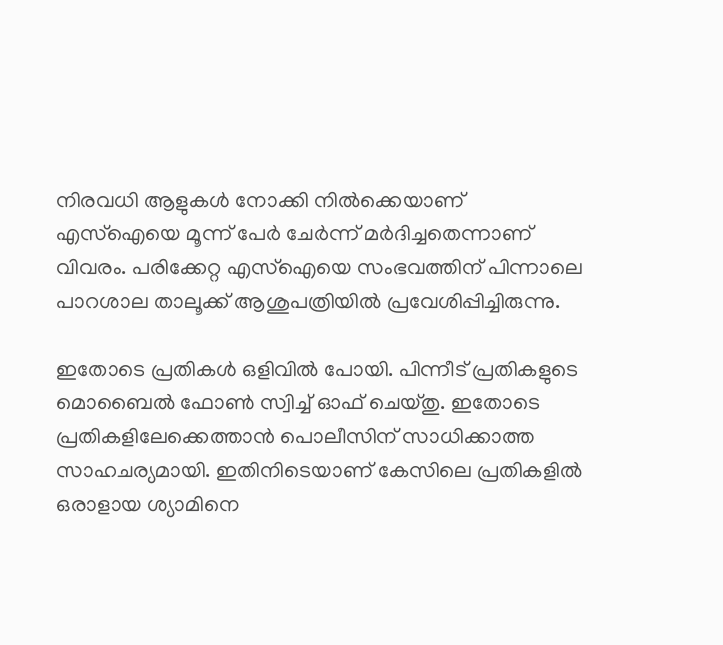നിരവധി ആളുകള്‍ നോക്കി നില്‍ക്കെയാണ് എസ്‌ഐയെ മൂന്ന് പേര്‍ ചേര്‍ന്ന് മര്‍ദിച്ചതെന്നാണ് വിവരം. പരിക്കേറ്റ എസ്‌ഐയെ സംഭവത്തിന് പിന്നാലെ പാറശാല താലൂക്ക് ആശുപത്രിയില്‍ പ്രവേശിപ്പിച്ചിരുന്നു.

ഇതോടെ പ്രതികള്‍ ഒളിവില്‍ പോയി. പിന്നീട് പ്രതികളുടെ മൊബൈല്‍ ഫോണ്‍ സ്വിച്ച് ഓഫ് ചെയ്തു. ഇതോടെ പ്രതികളിലേക്കെത്താന്‍ പൊലീസിന് സാധിക്കാത്ത സാഹചര്യമായി. ഇതിനിടെയാണ് കേസിലെ പ്രതികളില്‍ ഒരാളായ ശ്യാമിനെ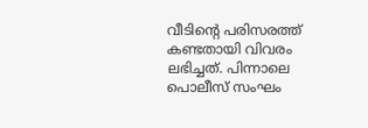വീടിന്റെ പരിസരത്ത് കണ്ടതായി വിവരം ലഭിച്ചത്. പിന്നാലെ പൊലീസ് സംഘം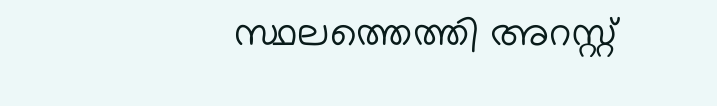സ്ഥലത്തെത്തി അറസ്റ്റ്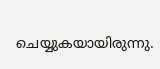ചെയ്യുകയായിരുന്നു.